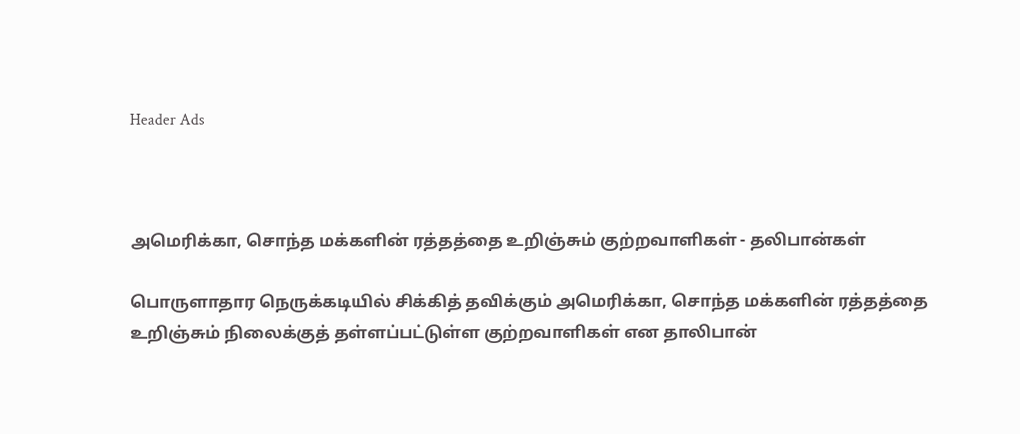Header Ads



அமெரிக்கா, சொந்த மக்களின் ரத்தத்தை உறிஞ்சும் குற்றவாளிகள் - தலிபான்கள்

பொருளாதார நெருக்கடியில் சிக்கித் தவிக்கும் அமெரிக்கா, சொந்த மக்களின் ரத்தத்தை உறிஞ்சும் நிலைக்குத் தள்ளப்பட்டுள்ள குற்றவாளிகள் என தாலிபான்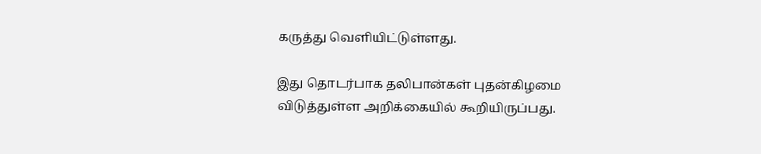கருத்து வெளியிட்டுள்ளது.

இது தொடர்பாக தலிபான்கள் புதன்கிழமை விடுத்துள்ள அறிக்கையில் கூறியிருப்பது.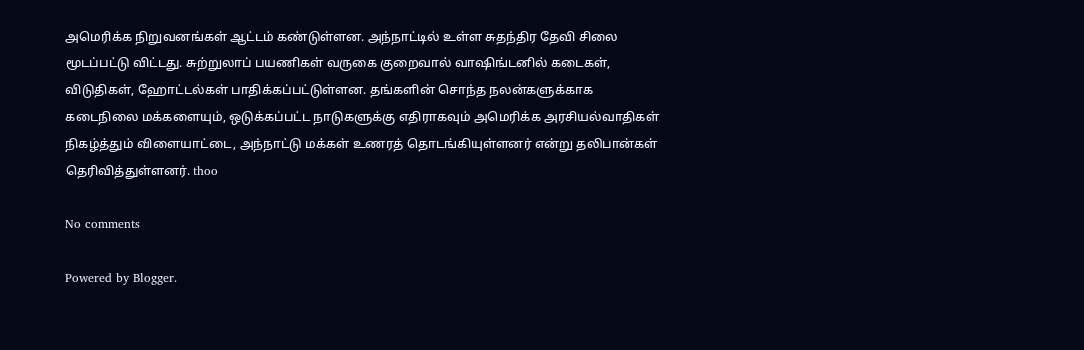அமெரிக்க நிறுவனங்கள் ஆட்டம் கண்டுள்ளன. அந்நாட்டில் உள்ள சுதந்திர தேவி சிலை மூடப்பட்டு விட்டது. சுற்றுலாப் பயணிகள் வருகை குறைவால் வாஷிங்டனில் கடைகள், விடுதிகள், ஹோட்டல்கள் பாதிக்கப்பட்டுள்ளன. தங்களின் சொந்த நலன்களுக்காக கடைநிலை மக்களையும், ஒடுக்கப்பட்ட நாடுகளுக்கு எதிராகவும் அமெரிக்க அரசியல்வாதிகள் நிகழ்த்தும் விளையாட்டை, அந்நாட்டு மக்கள் உணரத் தொடங்கியுள்ளனர் என்று தலிபான்கள் தெரிவித்துள்ளனர். thoo

No comments

Powered by Blogger.